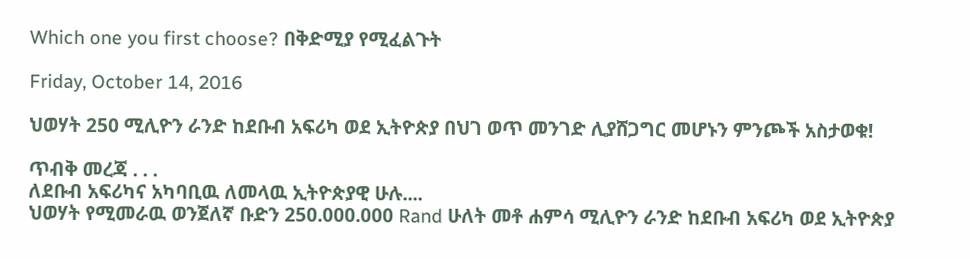Which one you first choose? በቅድሚያ የሚፈልጉት

Friday, October 14, 2016

ህወሃት 250 ሚሊዮን ራንድ ከደቡብ አፍሪካ ወደ ኢትዮጵያ በህገ ወጥ መንገድ ሊያሸጋግር መሆኑን ምንጮች አስታወቁ!

ጥብቅ መረጃ . . .
ለደቡብ አፍሪካና አካባቢዉ ለመላዉ ኢትዮጵያዊ ሁሉ....
ህወሃት የሚመራዉ ወንጀለኛ ቡድን 250.000.000 Rand ሁለት መቶ ሐምሳ ሚሊዮን ራንድ ከደቡብ አፍሪካ ወደ ኢትዮጵያ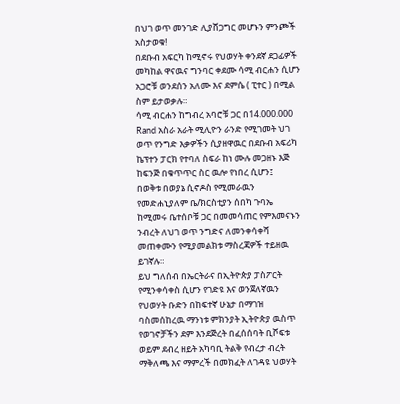በህገ ወጥ መንገድ ሊያሸጋግር መሆኑን ምንጮች አስታወቁ!
በደቡብ አፍርካ ከሚኖሩ የህወሃት ቀንደኛ ደጋፊዎች መካከል ዋናዉና ግንባር ቀደሙ ሳሚ ብርሐን ሲሆን አጋሮቹ ወንደሰን አለሙ እና ደምሴ ( ፒተር ) በሚል ስም ይታወቃሉ።
ሳሚ ብርሐን ከግብረ አባሮቹ ጋር በ14.000.000 Rand አስራ አራት ሚሊዮን ራንድ የሚገመት ህገ ወጥ የንግድ እቃዎችን ሲያዘዋዉር በደቡብ አፍሪካ ኬፕተን ፓርክ የተባለ ስፍራ ከነ ሙሉ መጋዘኑ እጅ ከፍንጅ በቁጥጥር ስር ዉሎ የነበረ ሲሆን፤
በወቅቱ በወያኔ ሲኖዶስ የሚመራዉን የመድሐኒያለም ቤ/ክርስቲያን ሰበካ ጉባኤ ከሚመሩ ቤተሰቦቹ ጋር በመመሳጠር የምእመናኑን ንብረት ለህገ ወጥ ንግድና ለመንቀሳቀሻ መጠቀሙን የሚያመልክቱ ማስረጃዎች ተይዘዉ ይገኛሉ።
ይህ ግለሰብ በኤርትራና በኢትዮጵያ ፓስፖርት የሚንቀሳቀስ ሲሆን የገድዩ እና ወንጀለኛዉን የህወሃት ቡድን በከፍተኛ ሁኔታ በማገዝ ባስመሰከረዉ ማንነቱ ምክንያት ኢትዮጵያ ዉስጥ የወገኖቻችን ደም እንደጅረት በፈሰሰባት ቢሾፍቱ ወይም ደብረ ዘይት አካባቢ ትልቅ የብረታ ብረት ማቅለጫ እና ማምረች በመክፈት ለገዳዩ ህወሃት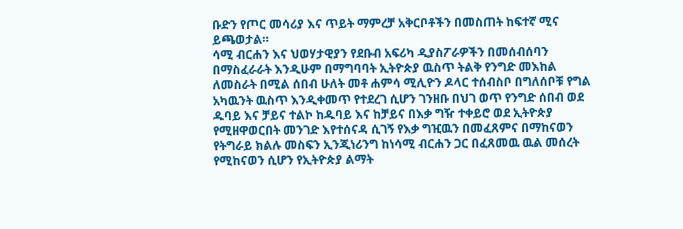ቡድን የጦር መሳሪያ እና ጥይት ማምረቻ አቅርቦቶችን በመስጠት ከፍተኛ ሚና ይጫወታል።
ሳሚ ብርሐን እና ህወሃታዊያን የደቡብ አፍሪካ ዲያስፖራዎችን በመሰብሰባን በማስፈራራት እንዲሁም በማግባባት ኢትዮጵያ ዉስጥ ትልቅ የንግድ መእከል ለመስራት በሚል ሰበብ ሁለት መቶ ሐምሳ ሚሊዮን ዶላር ተሰብስቦ በግለሰቦቹ የግል አካዉንት ዉስጥ እንዲቀመጥ የተደረገ ሲሆን ገንዘቡ በህገ ወጥ የንግድ ሰበብ ወደ ዱባይ እና ቻይና ተልኮ ከዱባይ እና ከቻይና በእቃ ግዥ ተቀይሮ ወደ ኢትዮጵያ የሚዘዋወርበት መንገድ እየተሰናዳ ሲገኝ የእቃ ግዢዉን በመፈጸምና በማከናወን የትግራይ ክልሉ መስፍን ኢንጂነሪንግ ከነሳሚ ብርሐን ጋር በፈጸመዉ ዉል መሰረት የሚከናወን ሲሆን የኢትዮጵያ ልማት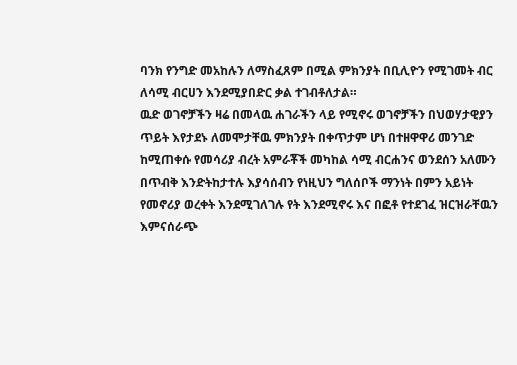ባንክ የንግድ መአከሉን ለማስፈጸም በሚል ምክንያት በቢሊዮን የሚገመት ብር ለሳሚ ብርሀን እንደሚያበድር ቃል ተገብቶለታል።
ዉድ ወገኖቻችን ዛሬ በመላዉ ሐገራችን ላይ የሚኖሩ ወገኖቻችን በህወሃታዊያን ጥይት እየታደኑ ለመሞታቸዉ ምክንያት በቀጥታም ሆነ በተዘዋዋሪ መንገድ ከሚጠቀሱ የመሳሪያ ብረት አምራቾች መካከል ሳሚ ብርሐንና ወንደሰን አለሙን በጥብቅ እንድትከታተሉ እያሳሰብን የነዚህን ግለሰቦች ማንነት በምን አይነት የመኖሪያ ወረቀት እንደሚገለገሉ የት እንደሚኖሩ እና በፎቶ የተደገፈ ዝርዝራቸዉን እምናሰራጭ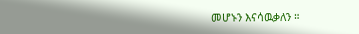መሆኑን እናሳዉቃለን ።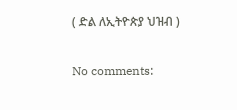( ድል ለኢትዮጵያ ህዝብ )

No comments: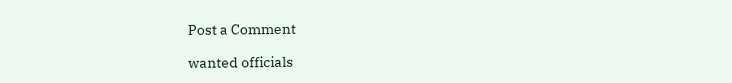Post a Comment

wanted officials